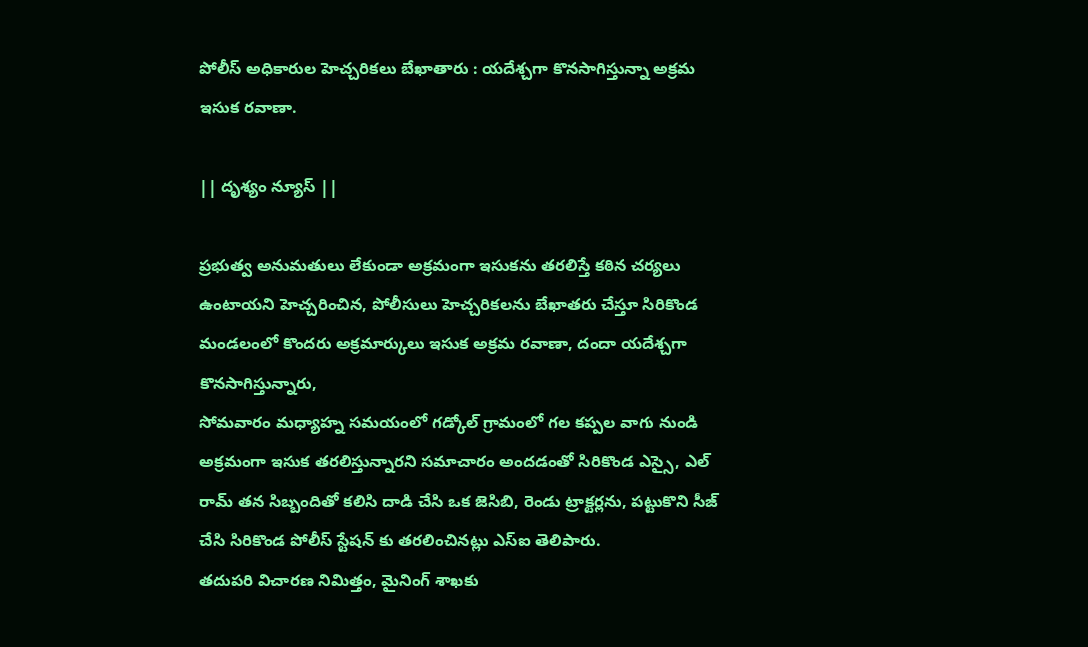పోలీస్ అధికారుల హెచ్చరికలు బేఖాతారు : యదేశ్చగా కొనసాగిస్తున్నా అక్రమ ఇసుక రవాణా.

|| దృశ్యం న్యూస్ ||

ప్రభుత్వ అనుమతులు లేకుండా అక్రమంగా ఇసుకను తరలిస్తే కఠిన చర్యలు ఉంటాయని హెచ్చరించిన, పోలీసులు హెచ్చరికలను బేఖాతరు చేస్తూ సిరికొండ మండలంలో కొందరు అక్రమార్కులు ఇసుక అక్రమ రవాణా, దందా యదేశ్చగా కొనసాగిస్తున్నారు,
సోమవారం మధ్యాహ్న సమయంలో గడ్కోల్ గ్రామంలో గల కప్పల వాగు నుండి అక్రమంగా ఇసుక తరలిస్తున్నారని సమాచారం అందడంతో సిరికొండ ఎస్సై, ఎల్ రామ్ తన సిబ్బందితో కలిసి దాడి చేసి ఒక జెసిబి, రెండు ట్రాక్టర్లను, పట్టుకొని సీజ్ చేసి సిరికొండ పోలీస్ స్టేషన్ కు తరలించినట్లు ఎస్ఐ తెలిపారు.
తదుపరి విచారణ నిమిత్తం, మైనింగ్ శాఖకు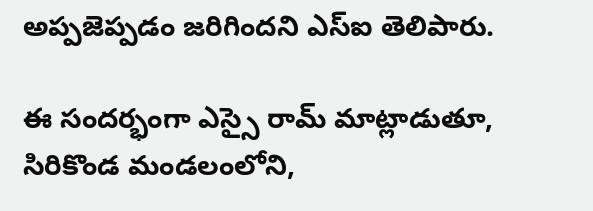అప్పజెప్పడం జరిగిందని ఎస్ఐ తెలిపారు.

ఈ సందర్భంగా ఎస్సై రామ్ మాట్లాడుతూ,
సిరికొండ మండలంలోని,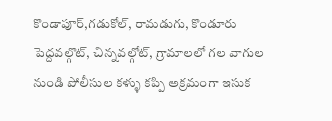కొండాపూర్,గడుకోల్, రామడుగు, కొండూరు పెద్దవల్గొట్, చిన్నవల్గోట్, గ్రామాలలో గల వాగుల నుండి పోలీసుల కళ్ళు కప్పి అక్రమంగా ఇసుక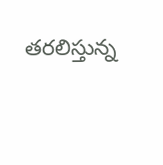తరలిస్తున్న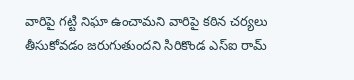వారిపై గట్టి నిఘా ఉంచామని వారిపై కఠిన చర్యలు తీసుకోవడం జరుగుతుందని సిరికొండ ఎస్ఐ రామ్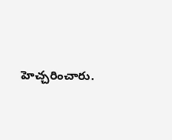హెచ్చరించారు.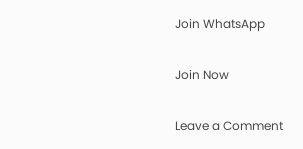Join WhatsApp

Join Now

Leave a Comment